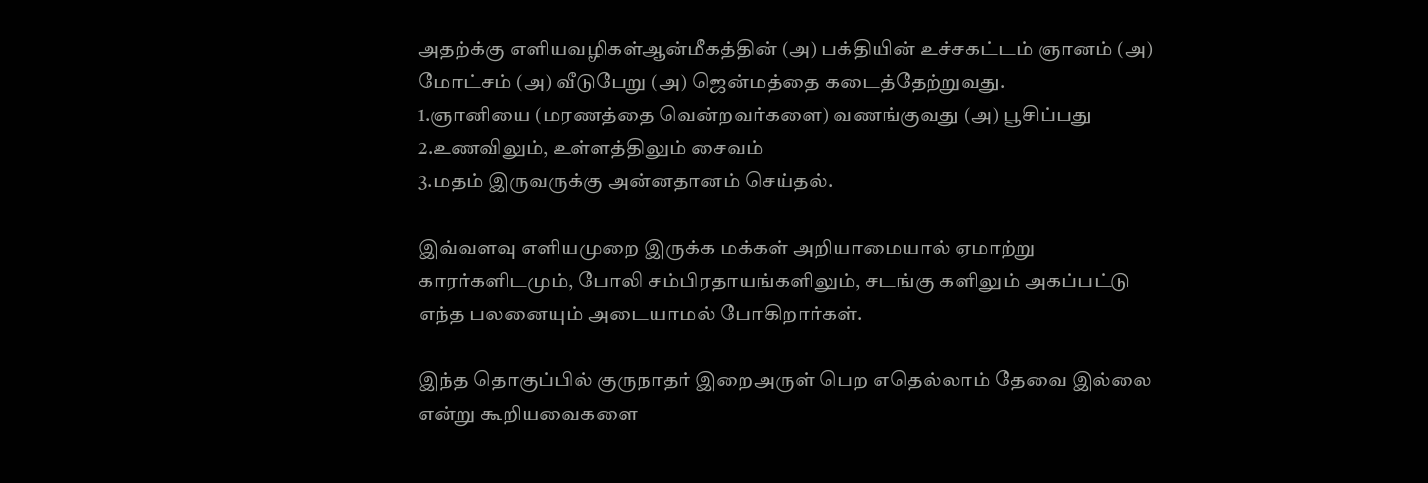அதற்க்கு எளியவழிகள்ஆன்மீகத்தின் (அ) பக்தியின் உச்சகட்டம் ஞானம் (அ) மோட்சம் (அ) வீடுபேறு (அ) ஜென்மத்தை கடைத்தேற்றுவது.
1.ஞானியை (மரணத்தை வென்றவர்களை) வணங்குவது (அ) பூசிப்பது
2.உணவிலும், உள்ளத்திலும் சைவம்
3.மதம் இருவருக்கு அன்னதானம் செய்தல்.

இவ்வளவு எளியமுறை இருக்க மக்கள் அறியாமையால் ஏமாற்று காரர்களிடமும், போலி சம்பிரதாயங்களிலும், சடங்கு களிலும் அகப்பட்டு எந்த பலனையும் அடையாமல் போகிறார்கள்.

இந்த தொகுப்பில் குருநாதர் இறைஅருள் பெற எதெல்லாம் தேவை இல்லை என்று கூறியவைகளை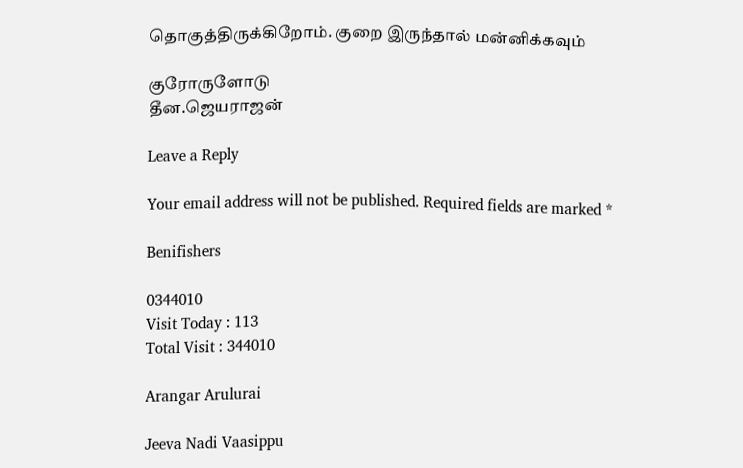தொகுத்திருக்கிறோம். குறை இருந்தால் மன்னிக்கவும்

குரோருளோடு
தீன.ஜெயராஜன்

Leave a Reply

Your email address will not be published. Required fields are marked *

Benifishers

0344010
Visit Today : 113
Total Visit : 344010

Arangar Arulurai

Jeeva Nadi Vaasippu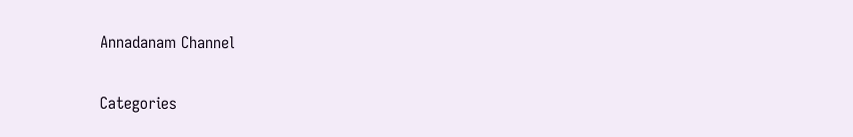Annadanam Channel

Categories